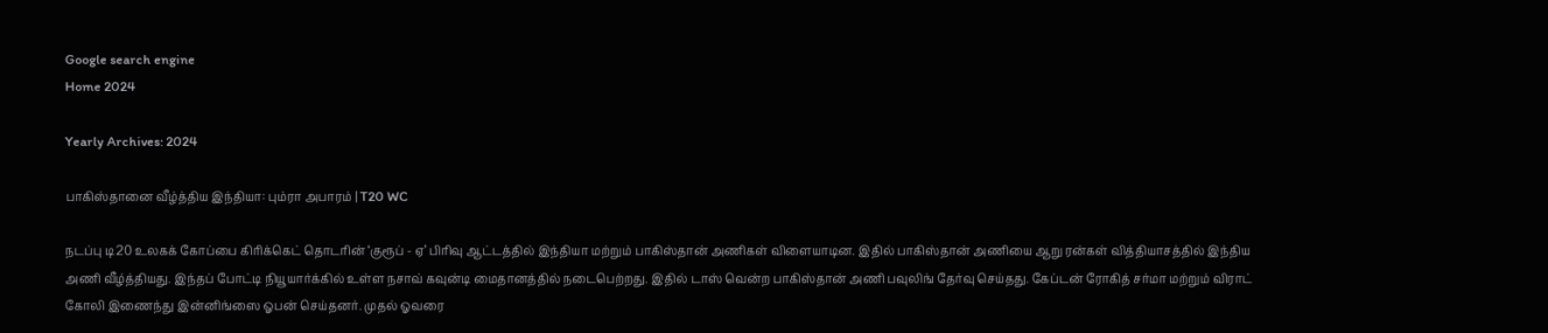Google search engine
Home 2024

Yearly Archives: 2024

பாகிஸ்தானை வீழ்த்திய இந்தியா: பும்ரா‌ அபாரம் | T20 WC

நடப்பு டி20 உலகக் கோப்பை கிரிக்கெட் தொடரின் ‘குரூப் - ஏ’ பிரிவு ஆட்டத்தில் இந்தியா மற்றும் பாகிஸ்தான் அணிகள் விளையாடின. இதில் பாகிஸ்தான் அணியை ஆறு ரன்கள் வித்தியாசத்தில் இந்திய அணி வீழ்த்தியது. இந்தப் போட்டி நியூயார்க்கில் உள்ள நசாவ் கவுன்டி மைதானத்தில் நடைபெற்றது. இதில் டாஸ் வென்ற பாகிஸ்தான் அணி பவுலிங் தேர்வு செய்தது. கேப்டன் ரோகித் சர்மா மற்றும் விராட் கோலி இணைந்து இன்னிங்ஸை ஓபன் செய்தனர். முதல் ஓவரை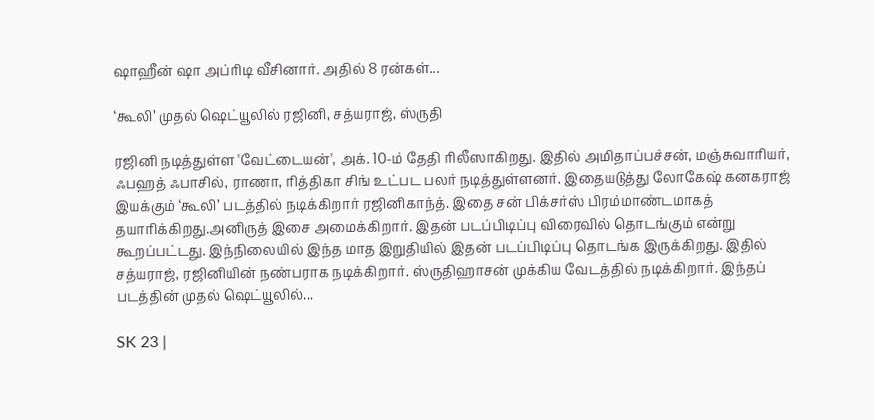ஷாஹீன் ஷா அப்ரிடி வீசினார். அதில் 8 ரன்கள்...

‘கூலி’ முதல் ஷெட்யூலில் ரஜினி, சத்யராஜ், ஸ்ருதி

ரஜினி நடித்துள்ள 'வேட்டையன்', அக். 10-ம் தேதி ரிலீஸாகிறது. இதில் அமிதாப்பச்சன், மஞ்சுவாரியர், ஃபஹத் ஃபாசில், ராணா, ரித்திகா சிங் உட்பட பலர் நடித்துள்ளனர். இதையடுத்து லோகேஷ் கனகராஜ் இயக்கும் ‘கூலி’ படத்தில் நடிக்கிறார் ரஜினிகாந்த். இதை சன் பிக்சர்ஸ் பிரம்மாண்டமாகத் தயாரிக்கிறது.அனிருத் இசை அமைக்கிறார். இதன் படப்பிடிப்பு விரைவில் தொடங்கும் என்று கூறப்பட்டது. இந்நிலையில் இந்த மாத இறுதியில் இதன் படப்பிடிப்பு தொடங்க இருக்கிறது. இதில் சத்யராஜ், ரஜினியின் நண்பராக நடிக்கிறார். ஸ்ருதிஹாசன் முக்கிய வேடத்தில் நடிக்கிறார். இந்தப் படத்தின் முதல் ஷெட்யூலில்...

SK 23 |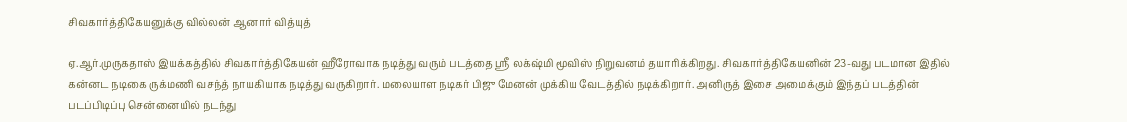சிவகார்த்திகேயனுக்கு வில்லன் ஆனார் வித்யுத்

ஏ.ஆர்.முருகதாஸ் இயக்கத்தில் சிவகார்த்திகேயன் ஹீரோவாக நடித்து வரும் படத்தை ஸ்ரீ லக்‌ஷ்மி மூவிஸ் நிறுவனம் தயாரிக்கிறது. சிவகார்த்திகேயனின் 23-வது படமான இதில் கன்னட நடிகை ருக்மணி வசந்த் நாயகியாக நடித்து வருகிறார். மலையாள நடிகர் பிஜு மேனன் முக்கிய வேடத்தில் நடிக்கிறார். அனிருத் இசை அமைக்கும் இந்தப் படத்தின் படப்பிடிப்பு சென்னையில் நடந்து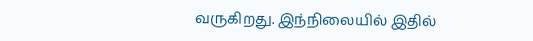வருகிறது. இந்நிலையில் இதில்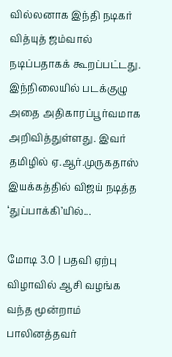வில்லனாக இந்தி நடிகர் வித்யுத் ஜம்வால் நடிப்பதாகக் கூறப்பட்டது. இந்நிலையில் படக்குழு அதை அதிகாரப்பூர்வமாக அறிவித்துள்ளது. இவர் தமிழில் ஏ.ஆர்.முருகதாஸ் இயக்கத்தில் விஜய் நடித்த ‘துப்பாக்கி’யில்...

மோடி 3.0 | பதவி ஏற்பு விழாவில் ஆசி வழங்க வந்த மூன்றாம் பாலினத்தவர்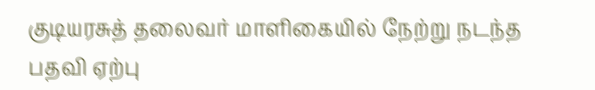குடியரசுத் தலைவர் மாளிகையில் நேற்று நடந்த பதவி ஏற்பு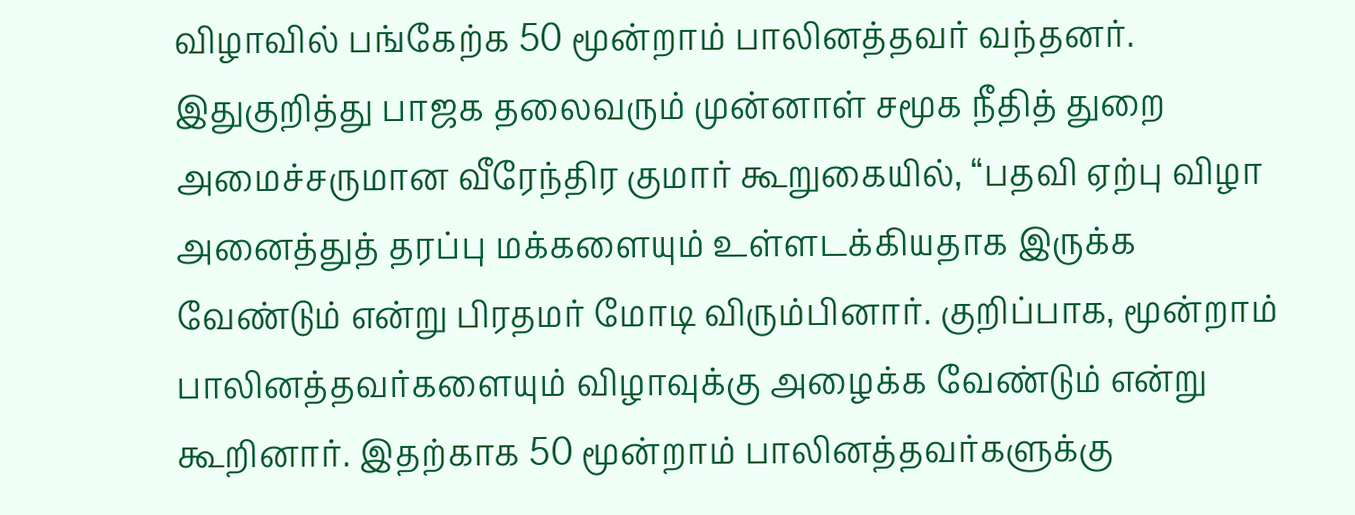விழாவில் பங்கேற்க 50 மூன்றாம் பாலினத்தவர் வந்தனர். இதுகுறித்து பாஜக தலைவரும் முன்னாள் சமூக நீதித் துறை அமைச்சருமான வீரேந்திர குமார் கூறுகையில், “பதவி ஏற்பு விழா அனைத்துத் தரப்பு மக்களையும் உள்ளடக்கியதாக இருக்க வேண்டும் என்று பிரதமர் மோடி விரும்பினார். குறிப்பாக, மூன்றாம் பாலினத்தவர்களையும் விழாவுக்கு அழைக்க வேண்டும் என்று கூறினார். இதற்காக 50 மூன்றாம் பாலினத்தவர்களுக்கு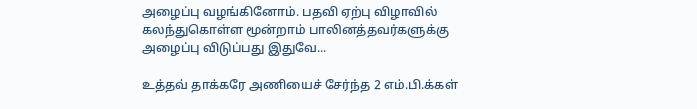அழைப்பு வழங்கினோம். பதவி ஏற்பு விழாவில் கலந்துகொள்ள மூன்றாம் பாலினத்தவர்களுக்கு அழைப்பு விடுப்பது இதுவே...

உத்தவ் தாக்கரே அணியைச் சேர்ந்த 2 எம்.பி.க்கள்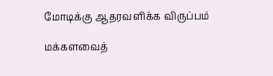மோடிக்கு ஆதரவளிக்க விருப்பம்

மக்களவைத்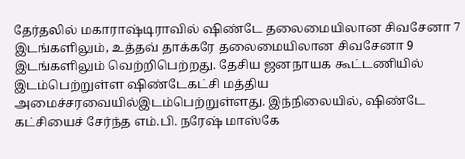தேர்தலில் மகாராஷ்டிராவில் ஷிண்டே தலைமையிலான சிவசேனா 7 இடங்களிலும், உத்தவ் தாக்கரே தலைமையிலான சிவசேனா 9 இடங்களிலும் வெற்றிபெற்றது. தேசிய ஜனநாயக கூட்டணியில் இடம்பெற்றுள்ள ஷிண்டேகட்சி மத்திய அமைச்சரவையில்இடம்பெற்றுள்ளது. இந்நிலையில், ஷிண்டே கட்சியைச் சேர்ந்த எம்.பி. நரேஷ் மாஸ்கே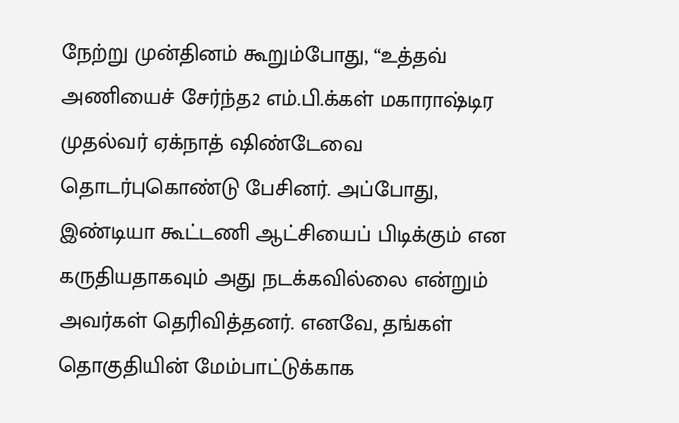நேற்று முன்தினம் கூறும்போது, “உத்தவ் அணியைச் சேர்ந்த2 எம்.பி.க்கள் மகாராஷ்டிர முதல்வர் ஏக்நாத் ஷிண்டேவை தொடர்புகொண்டு பேசினர். அப்போது, இண்டியா கூட்டணி ஆட்சியைப் பிடிக்கும் என கருதியதாகவும் அது நடக்கவில்லை என்றும் அவர்கள் தெரிவித்தனர். எனவே, தங்கள் தொகுதியின் மேம்பாட்டுக்காக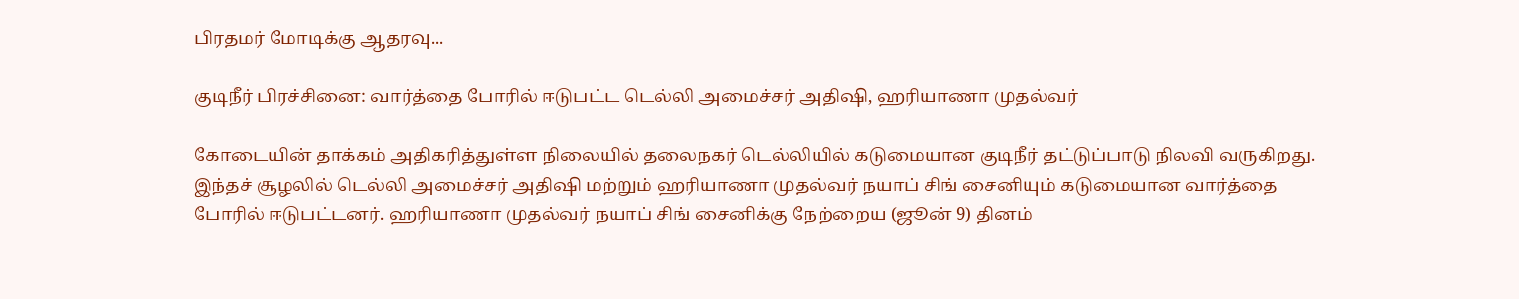பிரதமர் மோடிக்கு ஆதரவு...

குடிநீர் பிரச்சினை: வார்த்தை போரில் ஈடுபட்ட டெல்லி அமைச்சர் அதிஷி, ஹரியாணா முதல்வர்

கோடையின் தாக்கம் அதிகரித்துள்ள நிலையில் தலைநகர் டெல்லியில் கடுமையான குடிநீர் தட்டுப்பாடு நிலவி வருகிறது. இந்தச் சூழலில் டெல்லி அமைச்சர் அதிஷி மற்றும் ஹரியாணா முதல்வர் நயாப் சிங் சைனியும் கடுமையான வார்த்தை போரில் ஈடுபட்டனர். ஹரியாணா முதல்வர் நயாப் சிங் சைனிக்கு நேற்றைய (ஜூன் 9) தினம்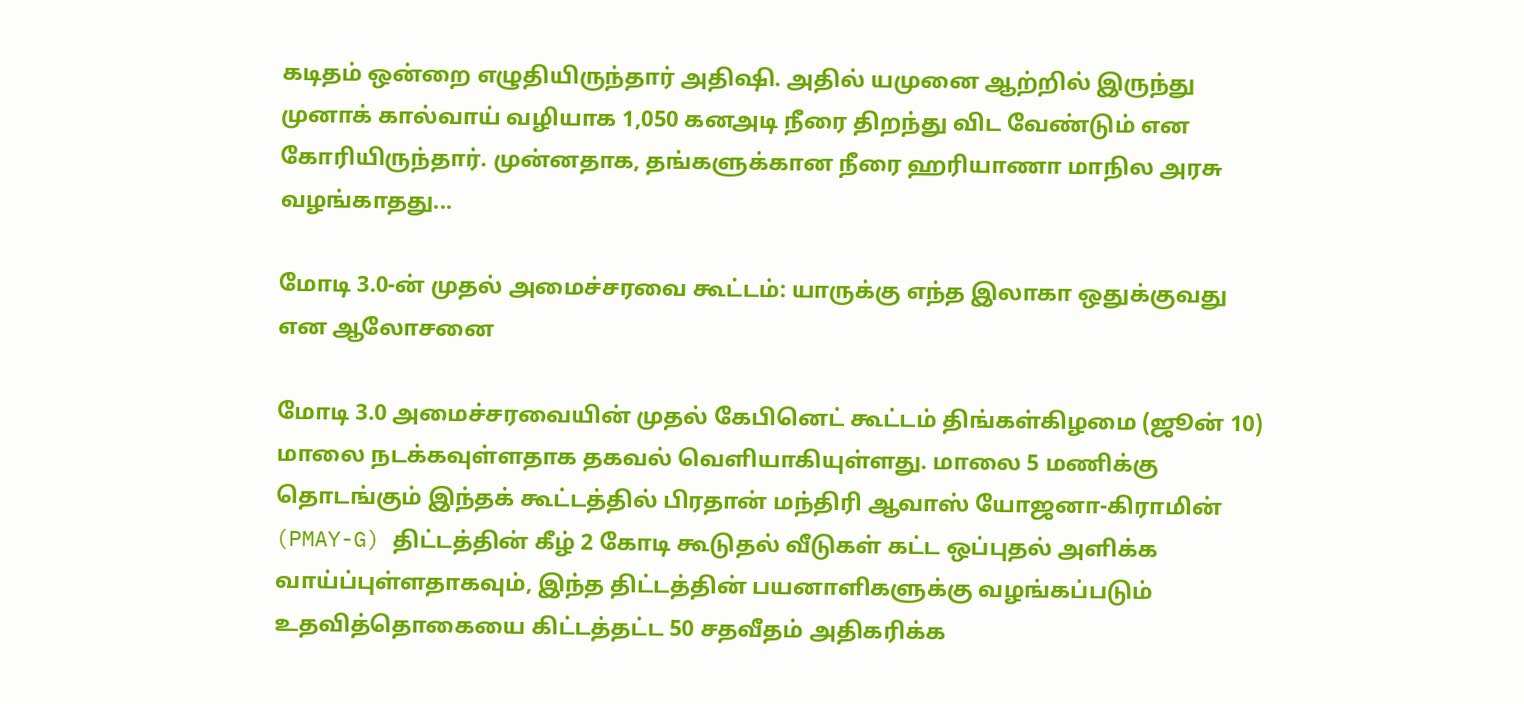கடிதம் ஒன்றை எழுதியிருந்தார் அதிஷி. அதில் யமுனை ஆற்றில் இருந்து முனாக் கால்வாய் வழியாக 1,050 கனஅடி நீரை திறந்து விட வேண்டும் என கோரியிருந்தார். முன்னதாக, தங்களுக்கான நீரை ஹரியாணா மாநில அரசு வழங்காதது...

மோடி 3.0-ன் முதல் அமைச்சரவை கூட்டம்: யாருக்கு எந்த இலாகா ஒதுக்குவது என ஆலோசனை

மோடி 3.0 அமைச்சரவையின் முதல் கேபினெட் கூட்டம் திங்கள்கிழமை (ஜூன் 10) மாலை நடக்கவுள்ளதாக தகவல் வெளியாகியுள்ளது. மாலை 5 மணிக்கு தொடங்கும் இந்தக் கூட்டத்தில் பிரதான் மந்திரி ஆவாஸ் யோஜனா-கிராமின் (PMAY-G) திட்டத்தின் கீழ் 2 கோடி கூடுதல் வீடுகள் கட்ட ஒப்புதல் அளிக்க வாய்ப்புள்ளதாகவும், இந்த திட்டத்தின் பயனாளிகளுக்கு வழங்கப்படும் உதவித்தொகையை கிட்டத்தட்ட 50 சதவீதம் அதிகரிக்க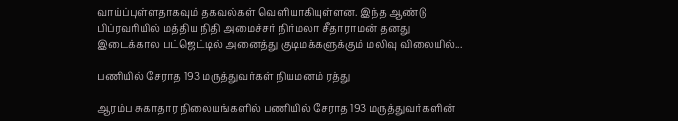வாய்ப்புள்ளதாகவும் தகவல்கள் வெளியாகியுள்ளன. இந்த ஆண்டு பிப்ரவரியில் மத்திய நிதி அமைச்சர் நிர்மலா சீதாராமன் தனது இடைக்கால பட்ஜெட்டில் அனைத்து குடிமக்களுக்கும் மலிவு விலையில்...

பணியில் சேராத 193 மருத்துவர்கள் நியமனம் ரத்து

ஆரம்ப சுகாதார நிலையங்களில் பணியில் சேராத 193 மருத்துவர்களின்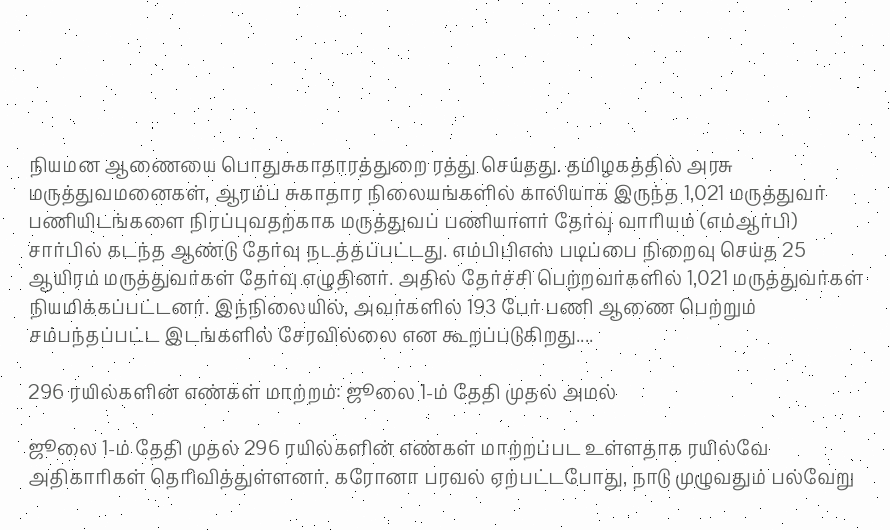நியமன ஆணையை பொதுசுகாதாரத்துறை ரத்து செய்தது. தமிழகத்தில் அரசு மருத்துவமனைகள், ஆரம்ப சுகாதார நிலையங்களில் காலியாக இருந்த 1,021 மருத்துவர் பணியிடங்களை நிரப்புவதற்காக மருத்துவப் பணியாளர் தேர்வு வாரியம் (எம்ஆர்பி) சார்பில் கடந்த ஆண்டு தேர்வு நடத்தப்பட்டது. எம்பிபிஎஸ் படிப்பை நிறைவு செய்த 25 ஆயிரம் மருத்துவர்கள் தேர்வு எழுதினர். அதில் தேர்ச்சி பெற்றவர்களில் 1,021 மருத்துவர்கள் நியமிக்கப்பட்டனர். இந்நிலையில், அவர்களில் 193 பேர் பணி ஆணை பெற்றும் சம்பந்தப்பட்ட இடங்களில் சேரவில்லை என கூறப்படுகிறது....

296 ரயில்களின் எண்கள் மாற்றம்: ஜூலை 1-ம் தேதி முதல் அமல்

ஜூலை 1-ம் தேதி முதல் 296 ரயில்களின் எண்கள் மாற்றப்பட உள்ளதாக ரயில்வே அதிகாரிகள் தெரிவித்துள்ளனர். கரோனா பரவல் ஏற்பட்டபோது, நாடு முழுவதும் பல்வேறு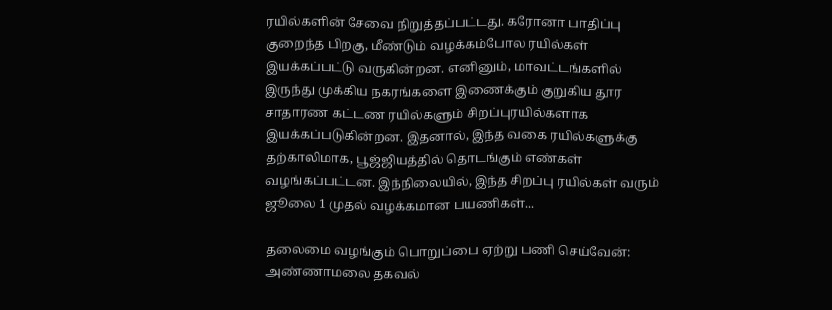ரயில்களின் சேவை நிறுத்தப்பட்டது. கரோனா பாதிப்பு குறைந்த பிறகு, மீண்டும் வழக்கம்போல ரயில்கள் இயக்கப்பட்டு வருகின்றன. எனினும், மாவட்டங்களில் இருந்து முக்கிய நகரங்களை இணைக்கும் குறுகிய தூர சாதாரண கட்டண ரயில்களும் சிறப்புரயில்களாக இயக்கப்படுகின்றன. இதனால், இந்த வகை ரயில்களுக்கு தற்காலிமாக, பூஜ்ஜியத்தில் தொடங்கும் எண்கள் வழங்கப்பட்டன. இந்நிலையில், இந்த சிறப்பு ரயில்கள் வரும் ஜூலை 1 முதல் வழக்கமான பயணிகள்...

தலைமை வழங்கும் பொறுப்பை ஏற்று பணி செய்வேன்: அண்ணாமலை தகவல்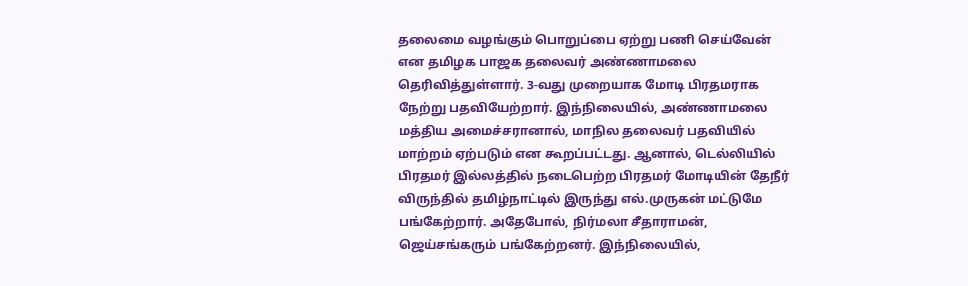தலைமை வழங்கும் பொறுப்பை ஏற்று பணி செய்வேன் என தமிழக பாஜக தலைவர் அண்ணாமலை தெரிவித்துள்ளார். 3-வது முறையாக மோடி பிரதமராக நேற்று பதவியேற்றார். இந்நிலையில், அண்ணாமலை மத்திய அமைச்சரானால், மாநில தலைவர் பதவியில் மாற்றம் ஏற்படும் என கூறப்பட்டது. ஆனால், டெல்லியில் பிரதமர் இல்லத்தில் நடைபெற்ற பிரதமர் மோடியின் தேநீர் விருந்தில் தமிழ்நாட்டில் இருந்து எல்.முருகன் மட்டுமே பங்கேற்றார். அதேபோல், நிர்மலா சீதாராமன், ஜெய்சங்கரும் பங்கேற்றனர். இந்நிலையில்,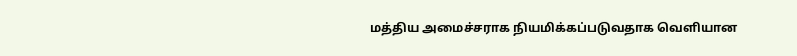மத்திய அமைச்சராக நியமிக்கப்படுவதாக வெளியான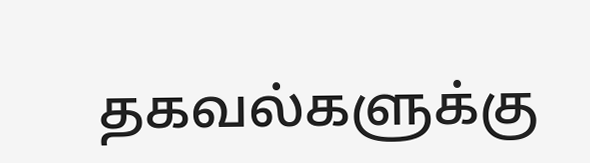தகவல்களுக்கு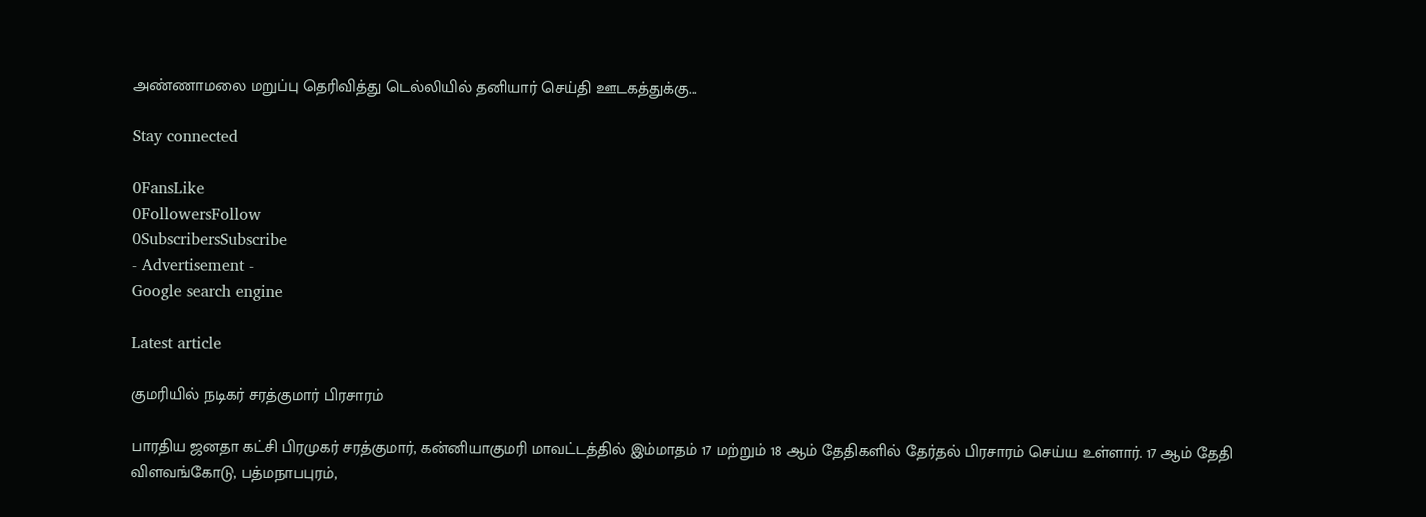அண்ணாமலை மறுப்பு தெரிவித்து டெல்லியில் தனியார் செய்தி ஊடகத்துக்கு...

Stay connected

0FansLike
0FollowersFollow
0SubscribersSubscribe
- Advertisement -
Google search engine

Latest article

குமரியில் நடிகர் சரத்குமார் பிரசாரம்

பாரதிய ஜனதா கட்சி பிரமுகர் சரத்குமார், கன்னியாகுமரி மாவட்டத்தில் இம்மாதம் 17 மற்றும் 18 ஆம் தேதிகளில் தேர்தல் பிரசாரம் செய்ய உள்ளார். 17 ஆம் தேதி விளவங்கோடு, பத்மநாபபுரம்,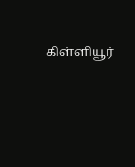கிள்ளியூர்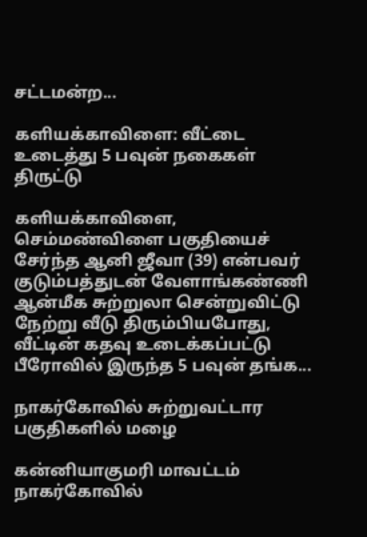சட்டமன்ற...

களியக்காவிளை: வீட்டை உடைத்து 5 பவுன் நகைகள் திருட்டு

களியக்காவிளை, செம்மண்விளை பகுதியைச் சேர்ந்த ஆனி ஜீவா (39) என்பவர் குடும்பத்துடன் வேளாங்கண்ணி ஆன்மீக சுற்றுலா சென்றுவிட்டு நேற்று வீடு திரும்பியபோது, வீட்டின் கதவு உடைக்கப்பட்டு பீரோவில் இருந்த 5 பவுன் தங்க...

நாகர்கோவில் சுற்றுவட்டார பகுதிகளில் மழை

கன்னியாகுமரி மாவட்டம் நாகர்கோவில்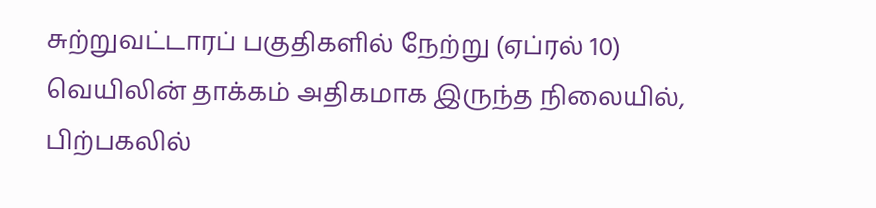சுற்றுவட்டாரப் பகுதிகளில் நேற்று (ஏப்ரல் 10) வெயிலின் தாக்கம் அதிகமாக இருந்த நிலையில், பிற்பகலில்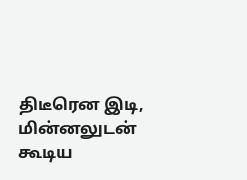திடீரென இடி, மின்னலுடன் கூடிய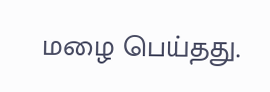மழை பெய்தது.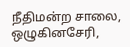நீதிமன்ற சாலை, ஒழுகினசேரி,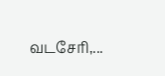வடசேரி,...